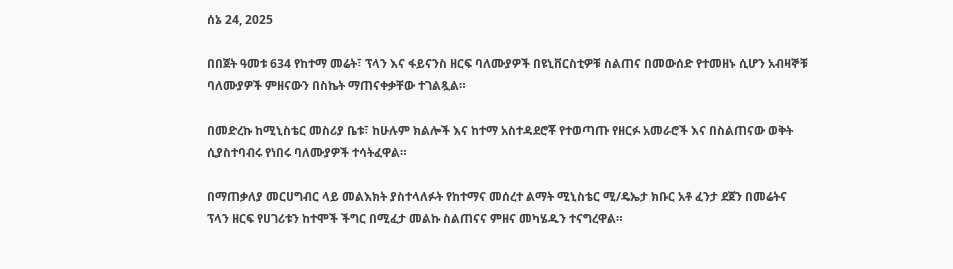ሰኔ 24, 2025

በበጀት ዓመቱ 634 የከተማ መሬት፣ ፕላን እና ፋይናንስ ዘርፍ ባለሙያዎች በዩኒቨርስቲዎቹ ስልጠና በመውሰድ የተመዘኑ ሲሆን አብዛኞቹ ባለሙያዎች ምዘናውን በስኬት ማጠናቀቃቸው ተገልጿል።

በመድረኩ ከሚኒስቴር መስሪያ ቤቱ፣ ከሁሉም ክልሎች እና ከተማ አስተዳደሮቾ የተወጣጡ የዘርፉ አመራሮች እና በስልጠናው ወቅት ሲያስተባብሩ የነበሩ ባለሙያዎች ተሳትፈዋል።

በማጠቃለያ መርሀግብር ላይ መልእክት ያስተላለፉት የከተማና መሰረተ ልማት ሚኒስቴር ሚ/ዴኤታ ክቡር አቶ ፈንታ ደጀን በመሬትና ፕላን ዘርፍ የሀገሪቱን ከተሞች ችግር በሚፈታ መልኩ ስልጠናና ምዘና መካሄዱን ተናግረዋል።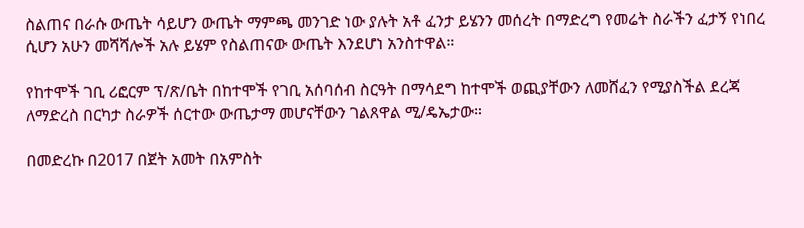ስልጠና በራሱ ውጤት ሳይሆን ውጤት ማምጫ መንገድ ነው ያሉት አቶ ፈንታ ይሄንን መሰረት በማድረግ የመሬት ስራችን ፈታኝ የነበረ ሲሆን አሁን መሻሻሎች አሉ ይሄም የስልጠናው ውጤት እንደሆነ አንስተዋል።

የከተሞች ገቢ ሪፎርም ፕ/ጽ/ቤት በከተሞች የገቢ አሰባሰብ ስርዓት በማሳደግ ከተሞች ወጪያቸውን ለመሸፈን የሚያስችል ደረጃ ለማድረስ በርካታ ስራዎች ሰርተው ውጤታማ መሆናቸውን ገልጸዋል ሚ/ዴኤታው።

በመድረኩ በ2017 በጀት አመት በአምስት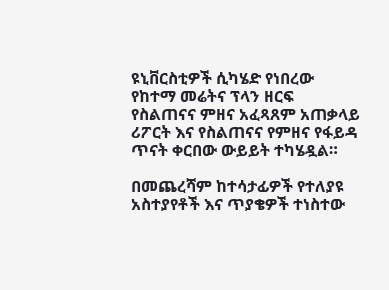ዩኒቨርስቲዎች ሲካሄድ የነበረው የከተማ መሬትና ፕላን ዘርፍ የስልጠናና ምዘና አፈጻጸም አጠቃላይ ሪፖርት እና የስልጠናና የምዘና የፋይዳ ጥናት ቀርበው ውይይት ተካሄዷል።

በመጨረሻም ከተሳታፊዎች የተለያዩ አስተያየቶች እና ጥያቄዎች ተነስተው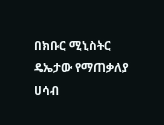በክቡር ሚኒስትር ዴኤታው የማጠቃለያ ሀሳብ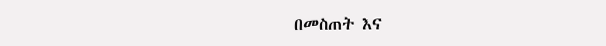በመስጠት እና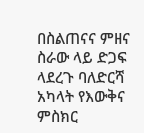በስልጠናና ምዘና ስራው ላይ ድጋፍ ላደረጉ ባለድርሻ አካላት የእውቅና ምስክር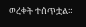ወረቀት ተሰጥቷል።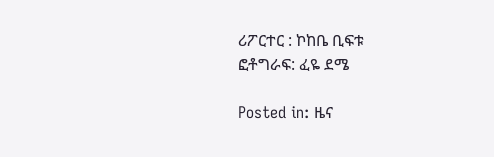ሪፖርተር : ኮከቤ ቢፍቱ
ፎቶግራፍ: ፈዬ ደሜ

Posted in: ዜና